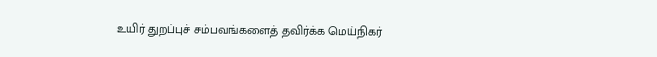உயிர் துறப்புச் சம்பவங்களைத் தவிர்க்க மெய்நிகர்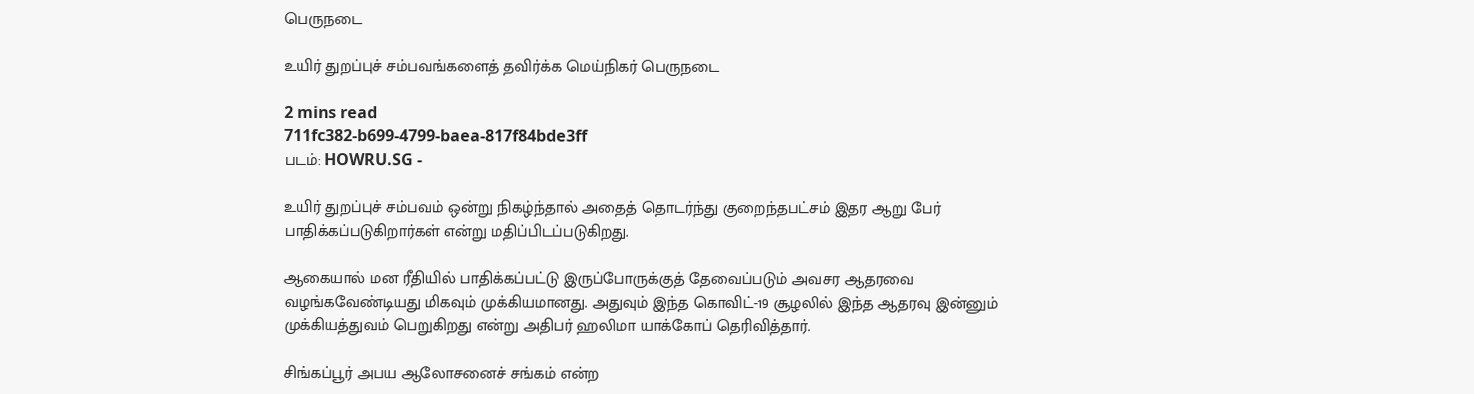பெருநடை

உயிர் துறப்புச் சம்பவங்களைத் தவிர்க்க மெய்நிகர் பெருநடை

2 mins read
711fc382-b699-4799-baea-817f84bde3ff
படம்: HOWRU.SG -

உயிர் துறப்புச் சம்பவம் ஒன்று நிகழ்ந்தால் அதைத் தொடர்ந்து குறைந்தபட்சம் இதர ஆறு பேர் பாதிக்கப்படுகிறார்கள் என்று மதிப்பிடப்படுகிறது.

ஆகையால் மன ரீதியில் பாதிக்கப்பட்டு இருப்போருக்குத் தேவைப்படும் அவசர ஆதரவை வழங்கவேண்டியது மிகவும் முக்கியமானது. அதுவும் இந்த கொவிட்-19 சூழலில் இந்த ஆதரவு இன்னும் முக்கியத்துவம் பெறுகிறது என்று அதிபர் ஹலிமா யாக்கோப் தெரிவித்தார்.

சிங்கப்பூர் அபய ஆலோசனைச் சங்கம் என்ற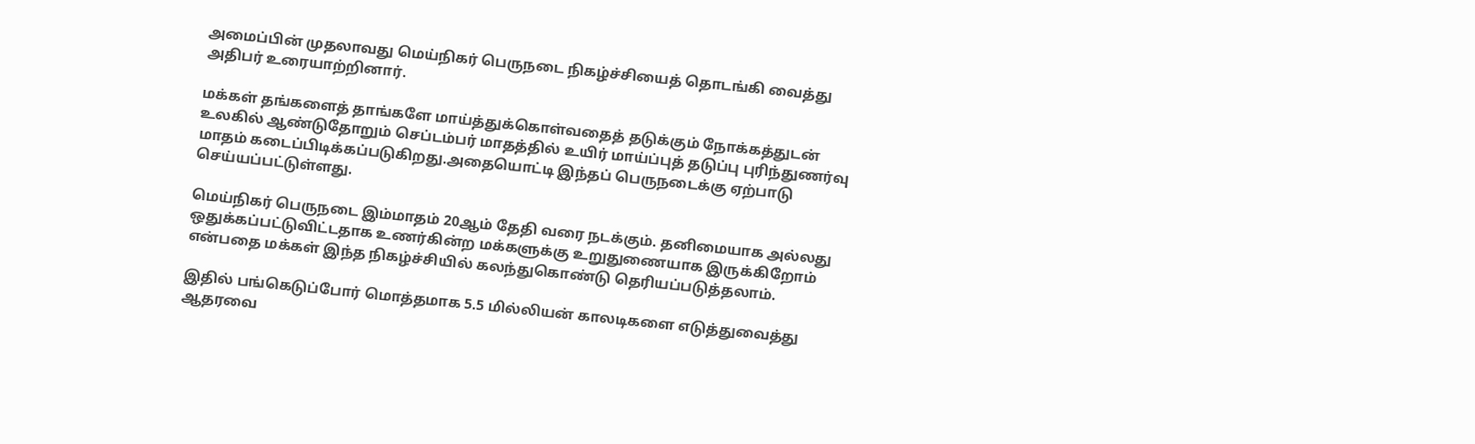அமைப்பின் முதலாவது மெய்நிகர் பெருநடை நிகழ்ச்சியைத் தொடங்கி வைத்து அதிபர் உரையாற்றினார்.

மக்கள் தங்களைத் தாங்களே மாய்த்துக்கொள்வதைத் தடுக்கும் நோக்கத்துடன் உலகில் ஆண்டுதோறும் செப்டம்பர் மாதத்தில் உயிர் மாய்ப்புத் தடுப்பு புரிந்துணர்வு மாதம் கடைப்பிடிக்கப்படுகிறது.அதையொட்டி இந்தப் பெருநடைக்கு ஏற்பாடு செய்யப்பட்டுள்ளது.

மெய்நிகர் பெருநடை இம்மாதம் 20ஆம் தேதி வரை நடக்கும். தனிமையாக அல்லது ஒதுக்கப்பட்டுவிட்டதாக உணர்கின்ற மக்களுக்கு உறுதுணையாக இருக்கிறோம் என்பதை மக்கள் இந்த நிகழ்ச்சியில் கலந்துகொண்டு தெரியப்படுத்தலாம்.

இதில் பங்கெடுப்போர் மொத்தமாக 5.5 மில்லியன் காலடிகளை எடுத்துவைத்து ஆதரவை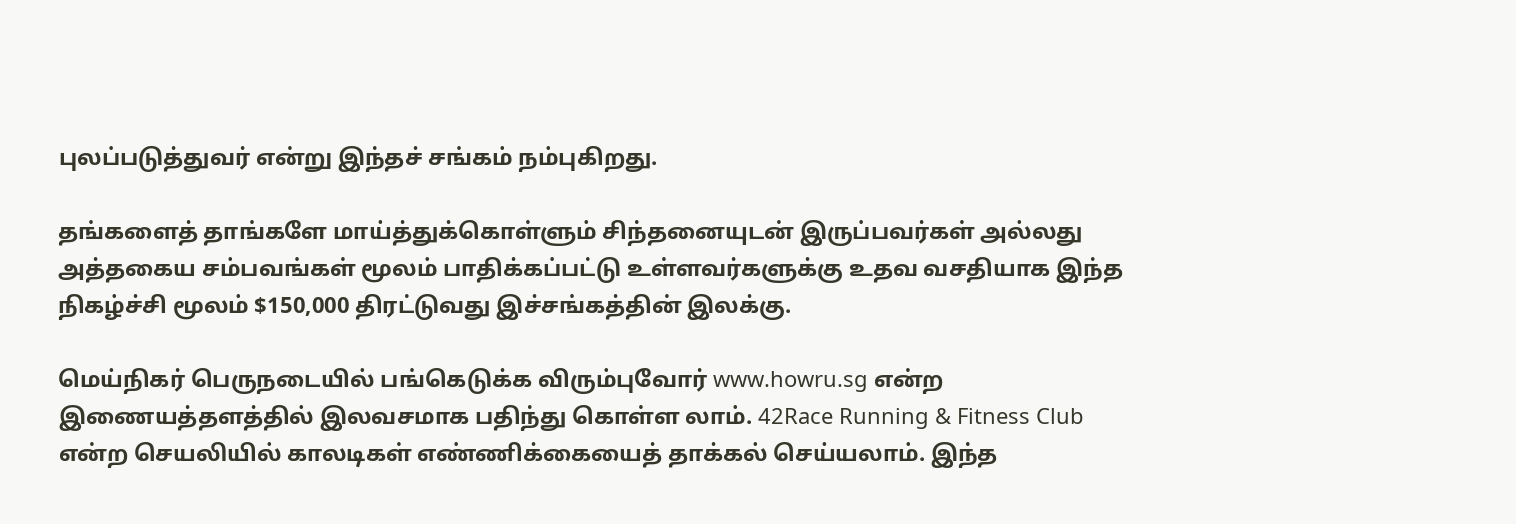புலப்படுத்துவர் என்று இந்தச் சங்கம் நம்புகிறது.

தங்களைத் தாங்களே மாய்த்துக்கொள்ளும் சிந்தனையுடன் இருப்பவர்கள் அல்லது அத்தகைய சம்பவங்கள் மூலம் பாதிக்கப்பட்டு உள்ளவர்களுக்கு உதவ வசதியாக இந்த நிகழ்ச்சி மூலம் $150,000 திரட்டுவது இச்சங்கத்தின் இலக்கு.

மெய்நிகர் பெருநடையில் பங்கெடுக்க விரும்புவோர் www.howru.sg என்ற இணையத்தளத்தில் இலவசமாக பதிந்து கொள்ள லாம். 42Race Running & Fitness Club என்ற செயலியில் காலடிகள் எண்ணிக்கையைத் தாக்கல் செய்யலாம். இந்த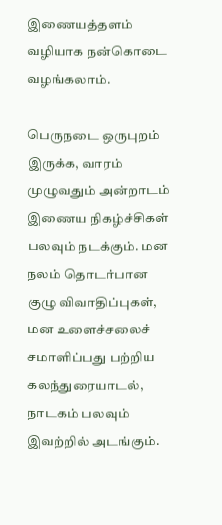இணையத்தளம் வழியாக நன்கொடை வழங்கலாம்.

பெருநடை ஒருபுறம் இருக்க, வாரம் முழுவதும் அன்றாடம் இணைய நிகழ்ச்சிகள் பலவும் நடக்கும். மன நலம் தொடர்பான குழு விவாதிப்புகள், மன உளைச்சலைச் சமாளிப்பது பற்றிய கலந்துரையாடல், நாடகம் பலவும் இவற்றில் அடங்கும்.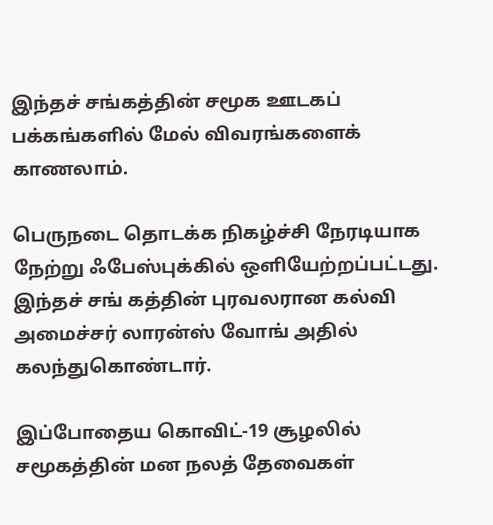இந்தச் சங்கத்தின் சமூக ஊடகப் பக்கங்களில் மேல் விவரங்களைக் காணலாம்.

பெருநடை தொடக்க நிகழ்ச்சி நேரடியாக நேற்று ஃபேஸ்புக்கில் ஒளியேற்றப்பட்டது. இந்தச் சங் கத்தின் புரவலரான கல்வி அமைச்சர் லாரன்ஸ் வோங் அதில் கலந்துகொண்டார்.

இப்போதைய கொவிட்-19 சூழலில் சமூகத்தின் மன நலத் தேவைகள்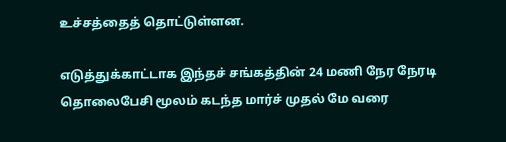உச்சத்தைத் தொட்டுள்ளன.

எடுத்துக்காட்டாக இந்தச் சங்கத்தின் 24 மணி நேர நேரடி தொலைபேசி மூலம் கடந்த மார்ச் முதல் மே வரை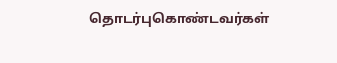தொடர்புகொண்டவர்கள்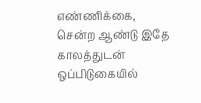எண்ணிக்கை, சென்ற ஆண்டு இதே காலத்துடன் ஒப்பிடுகையில்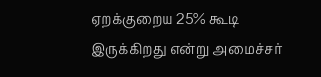ஏறக்குறைய 25% கூடி இருக்கிறது என்று அமைச்சர்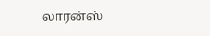லாரன்ஸ்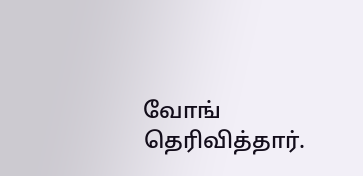வோங் தெரிவித்தார்.